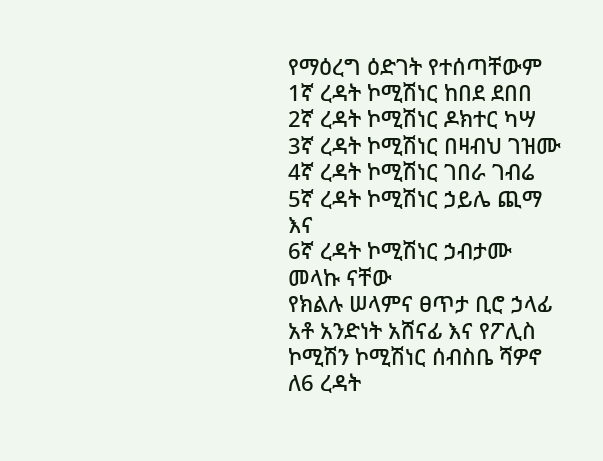የማዕረግ ዕድገት የተሰጣቸውም
1ኛ ረዳት ኮሚሽነር ከበደ ደበበ
2ኛ ረዳት ኮሚሽነር ዶክተር ካሣ
3ኛ ረዳት ኮሚሽነር በዛብህ ገዝሙ
4ኛ ረዳት ኮሚሽነር ገበራ ገብሬ
5ኛ ረዳት ኮሚሽነር ኃይሌ ጪማ እና
6ኛ ረዳት ኮሚሽነር ኃብታሙ መላኩ ናቸው
የክልሉ ሠላምና ፀጥታ ቢሮ ኃላፊ አቶ አንድነት አሸናፊ እና የፖሊስ ኮሚሽን ኮሚሽነር ሰብስቤ ሻዎኖ ለ6 ረዳት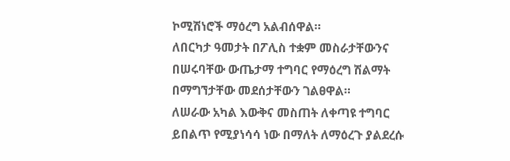ኮሚሽነሮች ማዕረግ አልብሰዋል።
ለበርካታ ዓመታት በፖሊስ ተቋም መስራታቸውንና በሠሩባቸው ውጤታማ ተግባር የማዕረግ ሽልማት በማግኘታቸው መደሰታቸውን ገልፀዋል።
ለሠራው አካል እውቅና መስጠት ለቀጣዩ ተግባር ይበልጥ የሚያነሳሳ ነው በማለት ለማዕረጉ ያልደረሱ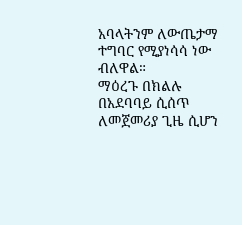አባላትንም ለውጤታማ ተግባር የሚያነሳሳ ነው ብለዋል።
ማዕረጉ በክልሉ በአደባባይ ሲሰጥ ለመጀመሪያ ጊዜ ሲሆን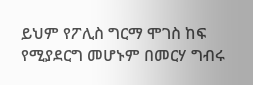ይህም የፖሊስ ግርማ ሞገስ ከፍ የሚያደርግ መሆኑም በመርሃ ግብሩ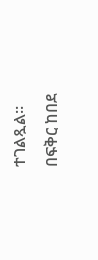ተገልጿል።
በፍቅር ከበደ